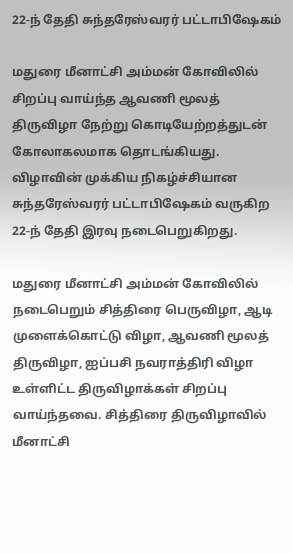22-ந் தேதி சுந்தரேஸ்வரர் பட்டாபிஷேகம்

மதுரை மீனாட்சி அம்மன் கோவிலில் சிறப்பு வாய்ந்த ஆவணி மூலத் திருவிழா நேற்று கொடியேற்றத்துடன் கோலாகலமாக தொடங்கியது. விழாவின் முக்கிய நிகழ்ச்சியான சுந்தரேஸ்வரர் பட்டாபிஷேகம் வருகிற 22-ந் தேதி இரவு நடைபெறுகிறது.

மதுரை மீனாட்சி அம்மன் கோவிலில் நடைபெறும் சித்திரை பெருவிழா, ஆடி முளைக்கொட்டு விழா, ஆவணி மூலத் திருவிழா, ஐப்பசி நவராத்திரி விழா உள்ளிட்ட திருவிழாக்கள் சிறப்பு வாய்ந்தவை. சித்திரை திருவிழாவில் மீனாட்சி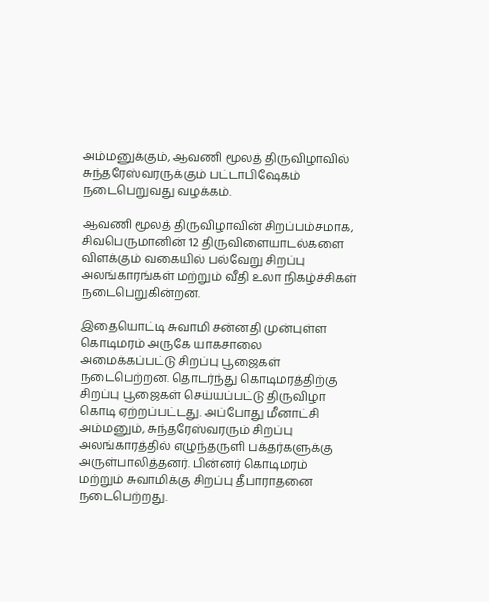அம்மனுக்கும், ஆவணி மூலத் திருவிழாவில் சுந்தரேஸ்வரருக்கும் பட்டாபிஷேகம் நடைபெறுவது வழக்கம்.

ஆவணி மூலத் திருவிழாவின் சிறப்பம்சமாக, சிவபெருமானின் 12 திருவிளையாடல்களை விளக்கும் வகையில் பல்வேறு சிறப்பு அலங்காரங்கள் மற்றும் வீதி உலா நிகழ்ச்சிகள் நடைபெறுகின்றன.

இதையொட்டி சுவாமி சன்னதி முன்புள்ள கொடிமரம் அருகே யாகசாலை அமைக்கப்பட்டு சிறப்பு பூஜைகள் நடைபெற்றன. தொடர்ந்து கொடிமரத்திற்கு சிறப்பு பூஜைகள் செய்யப்பட்டு திருவிழா கொடி ஏற்றப்பட்டது. அப்போது மீனாட்சி அம்மனும், சுந்தரேஸ்வரரும் சிறப்பு அலங்காரத்தில் எழுந்தருளி பக்தர்களுக்கு அருள்பாலித்தனர். பின்னர் கொடிமரம் மற்றும் சுவாமிக்கு சிறப்பு தீபாராதனை நடைபெற்றது.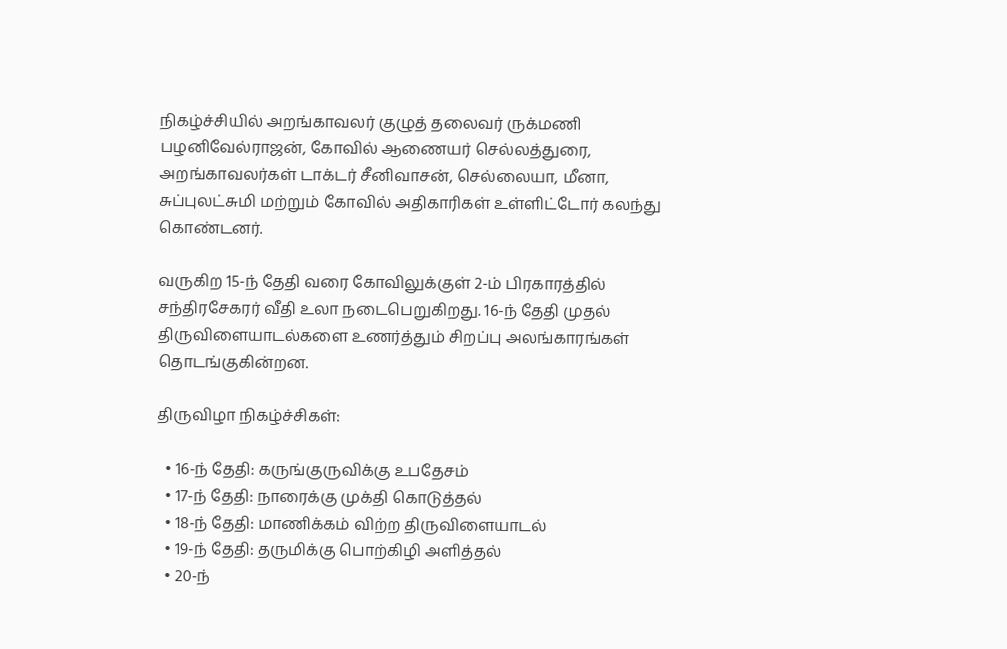நிகழ்ச்சியில் அறங்காவலர் குழுத் தலைவர் ருக்மணி பழனிவேல்ராஜன், கோவில் ஆணையர் செல்லத்துரை, அறங்காவலர்கள் டாக்டர் சீனிவாசன், செல்லையா, மீனா, சுப்புலட்சுமி மற்றும் கோவில் அதிகாரிகள் உள்ளிட்டோர் கலந்து கொண்டனர்.

வருகிற 15-ந் தேதி வரை கோவிலுக்குள் 2-ம் பிரகாரத்தில் சந்திரசேகரர் வீதி உலா நடைபெறுகிறது. 16-ந் தேதி முதல் திருவிளையாடல்களை உணர்த்தும் சிறப்பு அலங்காரங்கள் தொடங்குகின்றன.

திருவிழா நிகழ்ச்சிகள்:

  • 16-ந் தேதி: கருங்குருவிக்கு உபதேசம்
  • 17-ந் தேதி: நாரைக்கு முக்தி கொடுத்தல்
  • 18-ந் தேதி: மாணிக்கம் விற்ற திருவிளையாடல்
  • 19-ந் தேதி: தருமிக்கு பொற்கிழி அளித்தல்
  • 20-ந்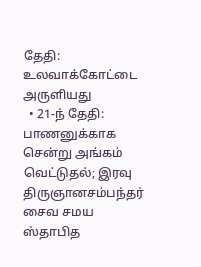தேதி: உலவாக்கோட்டை அருளியது
  • 21-ந் தேதி: பாணனுக்காக சென்று அங்கம் வெட்டுதல்; இரவு திருஞானசம்பந்தர் சைவ சமய ஸ்தாபித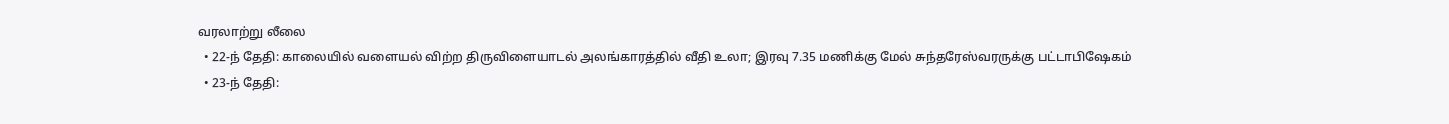வரலாற்று லீலை
  • 22-ந் தேதி: காலையில் வளையல் விற்ற திருவிளையாடல் அலங்காரத்தில் வீதி உலா; இரவு 7.35 மணிக்கு மேல் சுந்தரேஸ்வரருக்கு பட்டாபிஷேகம்
  • 23-ந் தேதி: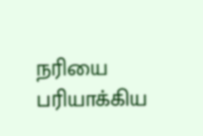நரியை பரியாக்கிய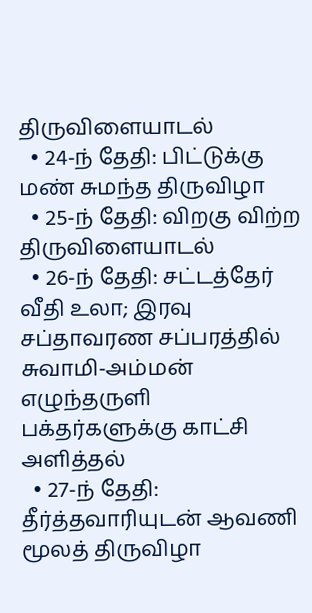திருவிளையாடல்
  • 24-ந் தேதி: பிட்டுக்கு மண் சுமந்த திருவிழா
  • 25-ந் தேதி: விறகு விற்ற திருவிளையாடல்
  • 26-ந் தேதி: சட்டத்தேர் வீதி உலா; இரவு சப்தாவரண சப்பரத்தில் சுவாமி-அம்மன் எழுந்தருளி பக்தர்களுக்கு காட்சி அளித்தல்
  • 27-ந் தேதி: தீர்த்தவாரியுடன் ஆவணி மூலத் திருவிழா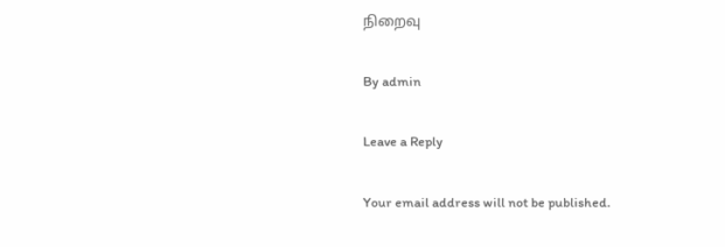நிறைவு

By admin

Leave a Reply

Your email address will not be published.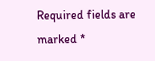Required fields are marked *